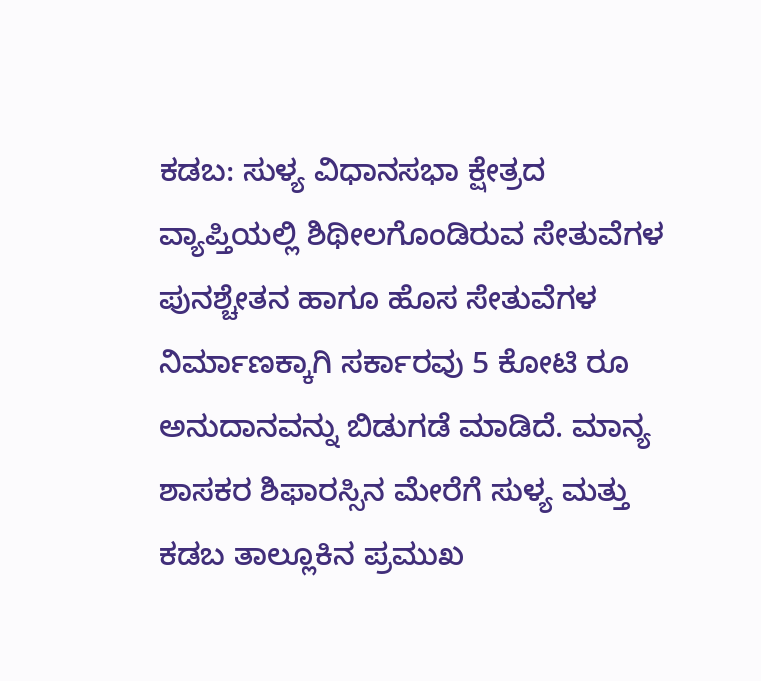ಕಡಬ: ಸುಳ್ಯ ವಿಧಾನಸಭಾ ಕ್ಷೇತ್ರದ ವ್ಯಾಪ್ತಿಯಲ್ಲಿ ಶಿಥೀಲಗೊಂಡಿರುವ ಸೇತುವೆಗಳ ಪುನಶ್ಚೇತನ ಹಾಗೂ ಹೊಸ ಸೇತುವೆಗಳ ನಿರ್ಮಾಣಕ್ಕಾಗಿ ಸರ್ಕಾರವು 5 ಕೋಟಿ ರೂ ಅನುದಾನವನ್ನು ಬಿಡುಗಡೆ ಮಾಡಿದೆ. ಮಾನ್ಯ ಶಾಸಕರ ಶಿಫಾರಸ್ಸಿನ ಮೇರೆಗೆ ಸುಳ್ಯ ಮತ್ತು ಕಡಬ ತಾಲ್ಲೂಕಿನ ಪ್ರಮುಖ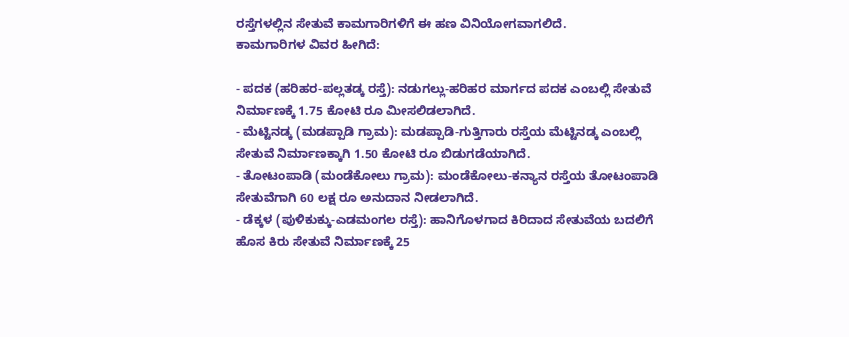ರಸ್ತೆಗಳಲ್ಲಿನ ಸೇತುವೆ ಕಾಮಗಾರಿಗಳಿಗೆ ಈ ಹಣ ವಿನಿಯೋಗವಾಗಲಿದೆ.
ಕಾಮಗಾರಿಗಳ ವಿವರ ಹೀಗಿದೆ:

- ಪದಕ (ಹರಿಹರ-ಪಲ್ಲತಡ್ಕ ರಸ್ತೆ): ನಡುಗಲ್ಲು-ಹರಿಹರ ಮಾರ್ಗದ ಪದಕ ಎಂಬಲ್ಲಿ ಸೇತುವೆ ನಿರ್ಮಾಣಕ್ಕೆ 1.75 ಕೋಟಿ ರೂ ಮೀಸಲಿಡಲಾಗಿದೆ.
- ಮೆಟ್ಟಿನಡ್ಕ (ಮಡಪ್ಪಾಡಿ ಗ್ರಾಮ): ಮಡಪ್ಪಾಡಿ-ಗುತ್ತಿಗಾರು ರಸ್ತೆಯ ಮೆಟ್ಟಿನಡ್ಕ ಎಂಬಲ್ಲಿ ಸೇತುವೆ ನಿರ್ಮಾಣಕ್ಕಾಗಿ 1.50 ಕೋಟಿ ರೂ ಬಿಡುಗಡೆಯಾಗಿದೆ.
- ತೋಟಂಪಾಡಿ (ಮಂಡೆಕೋಲು ಗ್ರಾಮ): ಮಂಡೆಕೋಲು-ಕನ್ಯಾನ ರಸ್ತೆಯ ತೋಟಂಪಾಡಿ ಸೇತುವೆಗಾಗಿ 60 ಲಕ್ಷ ರೂ ಅನುದಾನ ನೀಡಲಾಗಿದೆ.
- ಡೆಕ್ಕಳ (ಪುಳಿಕುಕ್ಕು-ಎಡಮಂಗಲ ರಸ್ತೆ): ಹಾನಿಗೊಳಗಾದ ಕಿರಿದಾದ ಸೇತುವೆಯ ಬದಲಿಗೆ ಹೊಸ ಕಿರು ಸೇತುವೆ ನಿರ್ಮಾಣಕ್ಕೆ 25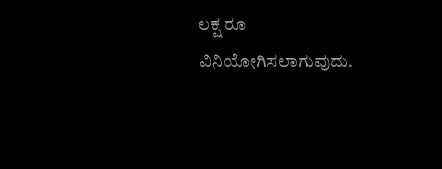ಲಕ್ಷ ರೂ ವಿನಿಯೋಗಿಸಲಾಗುವುದು.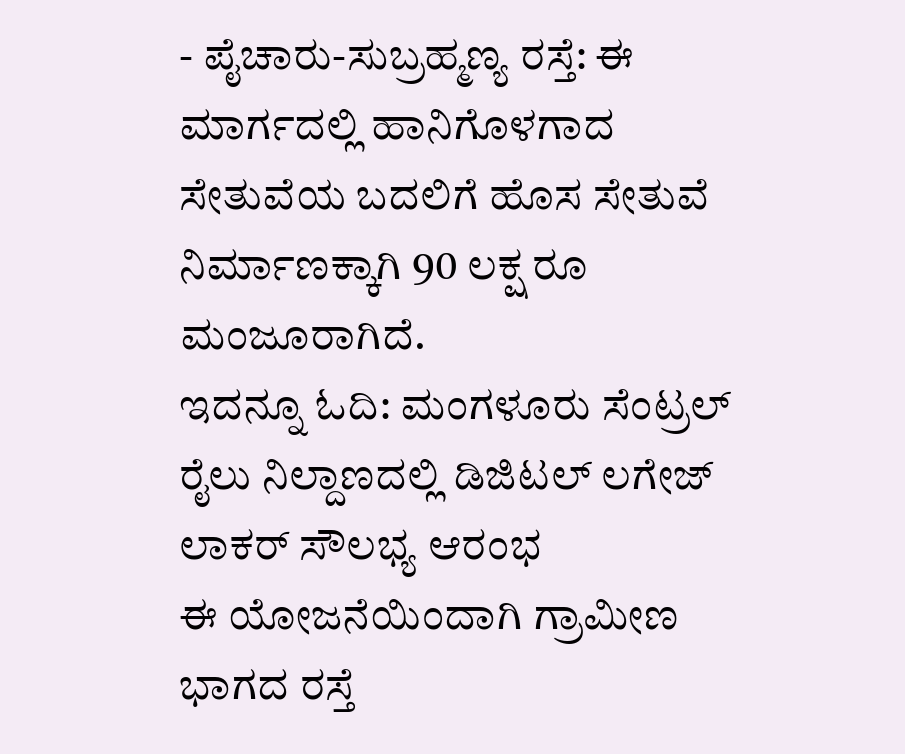- ಪೈಚಾರು-ಸುಬ್ರಹ್ಮಣ್ಯ ರಸ್ತೆ: ಈ ಮಾರ್ಗದಲ್ಲಿ ಹಾನಿಗೊಳಗಾದ ಸೇತುವೆಯ ಬದಲಿಗೆ ಹೊಸ ಸೇತುವೆ ನಿರ್ಮಾಣಕ್ಕಾಗಿ 90 ಲಕ್ಷ ರೂ ಮಂಜೂರಾಗಿದೆ.
ಇದನ್ನೂ ಓದಿ: ಮಂಗಳೂರು ಸೆಂಟ್ರಲ್ ರೈಲು ನಿಲ್ದಾಣದಲ್ಲಿ ಡಿಜಿಟಲ್ ಲಗೇಜ್ ಲಾಕರ್ ಸೌಲಭ್ಯ ಆರಂಭ
ಈ ಯೋಜನೆಯಿಂದಾಗಿ ಗ್ರಾಮೀಣ ಭಾಗದ ರಸ್ತೆ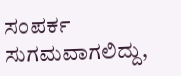ಸಂಪರ್ಕ ಸುಗಮವಾಗಲಿದ್ದು,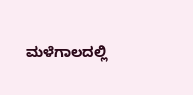ಮಳೆಗಾಲದಲ್ಲಿ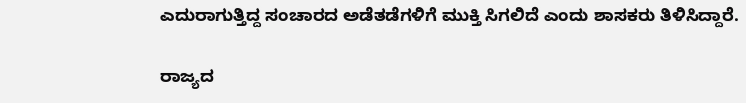ಎದುರಾಗುತ್ತಿದ್ದ ಸಂಚಾರದ ಅಡೆತಡೆಗಳಿಗೆ ಮುಕ್ತಿ ಸಿಗಲಿದೆ ಎಂದು ಶಾಸಕರು ತಿಳಿಸಿದ್ದಾರೆ.

ರಾಜ್ಯದ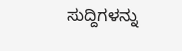ಸುದ್ದಿಗಳನ್ನು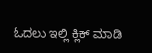ಓದಲು ಇಲ್ಲಿ ಕ್ಲಿಕ್ ಮಾಡಿ